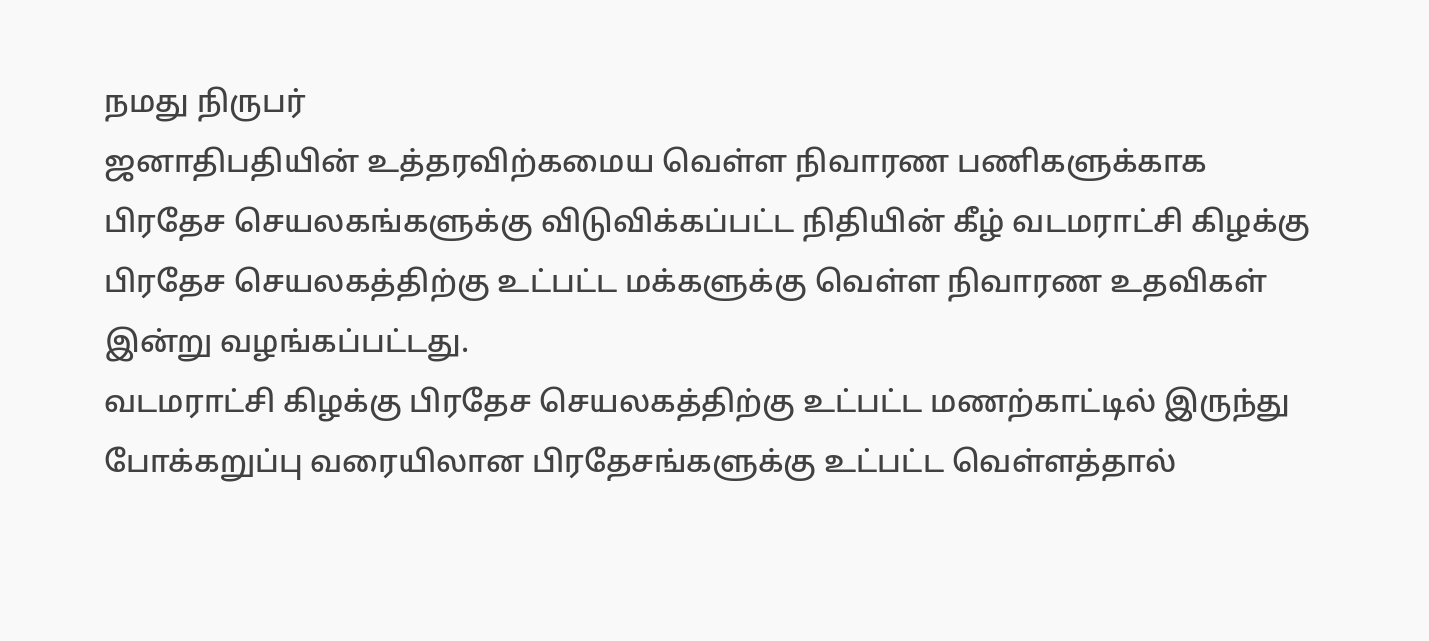நமது நிருபர்
ஜனாதிபதியின் உத்தரவிற்கமைய வெள்ள நிவாரண பணிகளுக்காக பிரதேச செயலகங்களுக்கு விடுவிக்கப்பட்ட நிதியின் கீழ் வடமராட்சி கிழக்கு பிரதேச செயலகத்திற்கு உட்பட்ட மக்களுக்கு வெள்ள நிவாரண உதவிகள் இன்று வழங்கப்பட்டது.
வடமராட்சி கிழக்கு பிரதேச செயலகத்திற்கு உட்பட்ட மணற்காட்டில் இருந்து போக்கறுப்பு வரையிலான பிரதேசங்களுக்கு உட்பட்ட வெள்ளத்தால்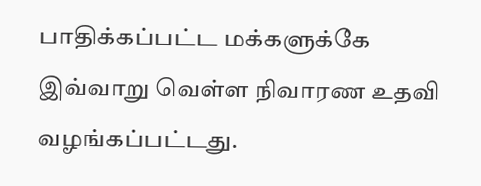பாதிக்கப்பட்ட மக்களுக்கே இவ்வாறு வெள்ள நிவாரண உதவி வழங்கப்பட்டது.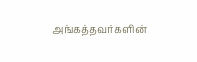அங்கத்தவர்களின்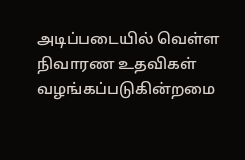அடிப்படையில் வெள்ள நிவாரண உதவிகள் வழங்கப்படுகின்றமை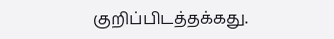குறிப்பிடத்தக்கது.